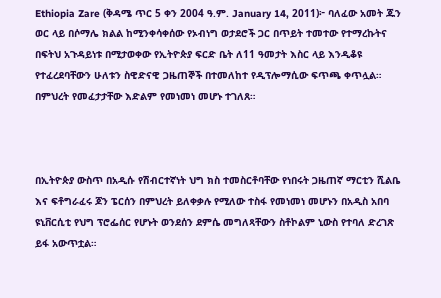Ethiopia Zare (ቅዳሜ ጥር 5 ቀን 2004 ዓ.ም. January 14, 2011)፦ ባለፈው አመት ጁን ወር ላይ በሶማሌ ክልል ከሚንቀሳቀሰው የኦብነግ ወታደሮች ጋር በጥይት ተመተው የተማረኩትና በፍትህ አጉዳይነቱ በሚታወቀው የኢትዮጵያ ፍርድ ቤት ለ11 ዓመታት እስር ላይ እንዲቆዩ የተፈረደባቸውን ሁለቱን ስዊድናዊ ጋዜጠኞች በተመለከተ የዲፕሎማሲው ፍጥጫ ቀጥሏል። በምህረት የመፈታታቸው እድልም የመነመነ መሆኑ ተገለጸ።



በኢትዮጵያ ውስጥ በአዲሱ የሽብርተኛነት ህግ ክስ ተመስርቶባቸው የነበሩት ጋዜጠኛ ማርቲን ሺልቤ እና ፍቶግራፈሩ ጆን ፔርሰን በምህረት ይለቀቃሉ የሚለው ተስፋ የመነመነ መሆኑን በአዲስ አበባ ዩኒቨርሲቲ የህግ ፕሮፌሰር የሆኑት ወንደሰን ደምሴ መግለጻቸውን ስቶኮልም ኒውስ የተባለ ድረገጽ ይፋ አውጥቷል።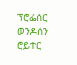ፕሮፌሰር ወንዶሰን ሮይተር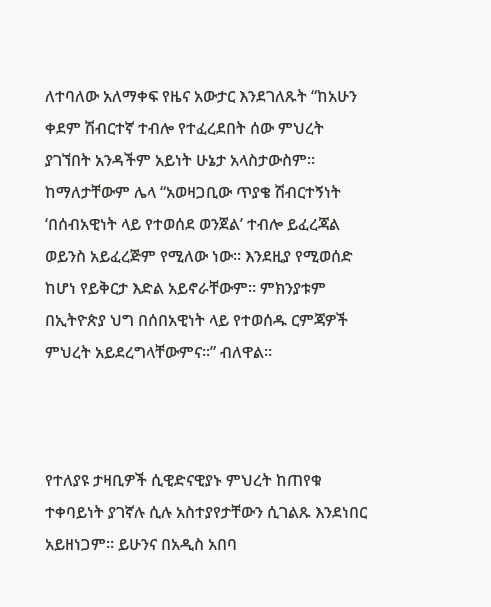ለተባለው አለማቀፍ የዜና አውታር እንደገለጹት “ከአሁን ቀደም ሽብርተኛ ተብሎ የተፈረደበት ሰው ምህረት ያገኘበት አንዳችም አይነት ሁኔታ አላስታውስም። ከማለታቸውም ሌላ “አወዛጋቢው ጥያቄ ሽብርተኝነት ‘በሰብአዊነት ላይ የተወሰደ ወንጀል’ ተብሎ ይፈረጃል ወይንስ አይፈረጅም የሚለው ነው። እንደዚያ የሚወሰድ ከሆነ የይቅርታ እድል አይኖራቸውም። ምክንያቱም በኢትዮጵያ ህግ በሰበአዊነት ላይ የተወሰዱ ርምጃዎች ምህረት አይደረግላቸውምና።” ብለዋል።



የተለያዩ ታዛቢዎች ሲዊድናዊያኑ ምህረት ከጠየቁ ተቀባይነት ያገኛሉ ሲሉ አስተያየታቸውን ሲገልጹ እንደነበር አይዘነጋም። ይሁንና በአዲስ አበባ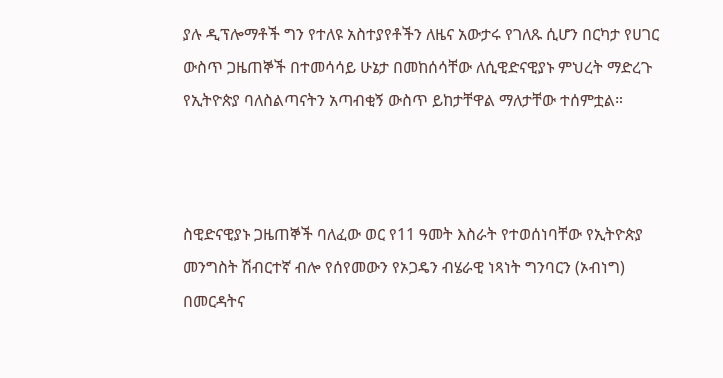ያሉ ዲፕሎማቶች ግን የተለዩ አስተያየቶችን ለዜና አውታሩ የገለጹ ሲሆን በርካታ የሀገር ውስጥ ጋዜጠኞች በተመሳሳይ ሁኔታ በመከሰሳቸው ለሲዊድናዊያኑ ምህረት ማድረጉ የኢትዮጵያ ባለስልጣናትን አጣብቂኝ ውስጥ ይከታቸዋል ማለታቸው ተሰምቷል።



ስዊድናዊያኑ ጋዜጠኞች ባለፈው ወር የ11 ዓመት እስራት የተወሰነባቸው የኢትዮጵያ መንግስት ሽብርተኛ ብሎ የሰየመውን የኦጋዴን ብሄራዊ ነጻነት ግንባርን (ኦብነግ) በመርዳትና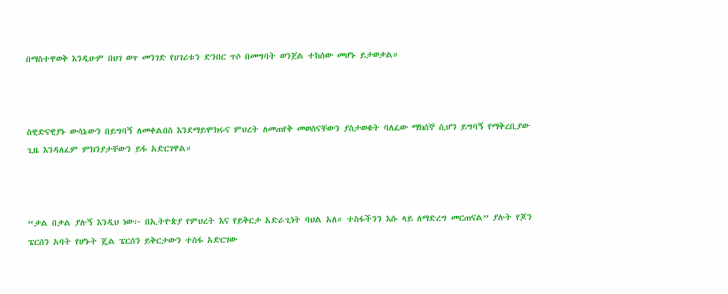በማስተዋወቅ እንዲሁም በህገ ወጥ መንገድ የሀገሪቱን ድንበር ጥሶ በመግባት ወንጀል ተከሰው መሆኑ ይታወቃል።



ስዊድናዊያኑ ውሳኔውን በይግባኝ ለመቀልበስ እንደማይሞክሩና ምህረት ለመጠየቅ መወሰናቸውን ያስታወቁት ባለፈው ማክሰኞ ሲሆን ይግባኝ የማቅረቢያው ጊዜ እንዳለፈም ምክንያታቸውን ይፋ አድርገዋል።



“ቃል በቃል ያሉኝ እንዲህ ነው፦ በኢትዮጵያ የምህረት እና የይቅርታ አድራጊነት ባህል አለ። ተስፋችንን እሱ ላይ ለማድረግ መርጠናል” ያሉት የጆን ፔርሰን አባት የሆኑት ጄል ፔርሰን ይቅርታውን ተስፋ አድርገው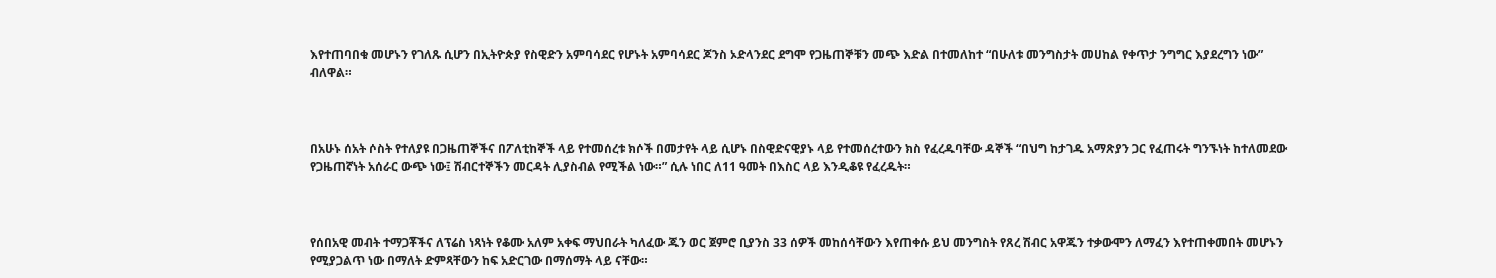እየተጠባበቁ መሆኑን የገለጹ ሲሆን በኢትዮጵያ የስዊድን አምባሳደር የሆኑት አምባሳደር ጆንስ ኦድላንደር ደግሞ የጋዜጠኞቹን መጭ እድል በተመለከተ “በሁለቱ መንግስታት መሀከል የቀጥታ ንግግር እያደረግን ነው” ብለዋል።



በአሁኑ ሰአት ሶስት የተለያዩ በጋዜጠኞችና በፖለቲከኞች ላይ የተመሰረቱ ክሶች በመታየት ላይ ሲሆኑ በስዊድናዊያኑ ላይ የተመሰረተውን ክስ የፈረዱባቸው ዳኞች “በህግ ከታገዱ አማጽያን ጋር የፈጠሩት ግንኙነት ከተለመደው የጋዜጠኛነት አሰራር ውጭ ነው፤ ሽብርተኞችን መርዳት ሊያስብል የሚችል ነው።” ሲሉ ነበር ለ11 ዓመት በእስር ላይ እንዲቆዩ የፈረዱት።



የሰበአዊ መብት ተማጋቾችና ለፕሬስ ነጻነት የቆሙ አለም አቀፍ ማህበራት ካለፈው ጁን ወር ጀምሮ ቢያንስ 33 ሰዎች መከሰሳቸውን እየጠቀሱ ይህ መንግስት የጸረ ሽብር አዋጁን ተቃውሞን ለማፈን እየተጠቀመበት መሆኑን የሚያጋልጥ ነው በማለት ድምጻቸውን ከፍ አድርገው በማሰማት ላይ ናቸው።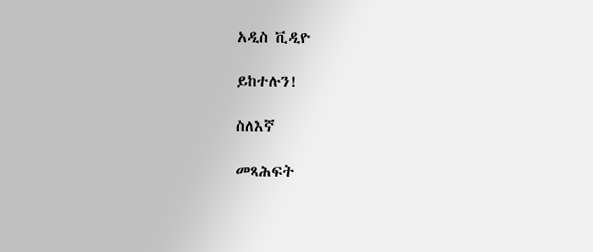አዲስ ቪዲዮ

ይከተሉን!

ስለእኛ

መጻሕፍት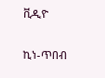ቪዲዮ

ኪነ-ጥበብ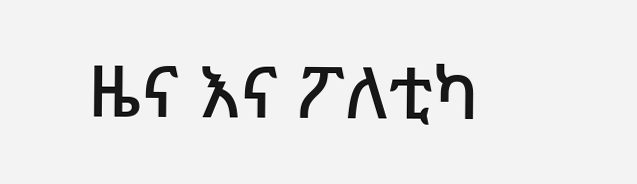ዜና እና ፖለቲካ